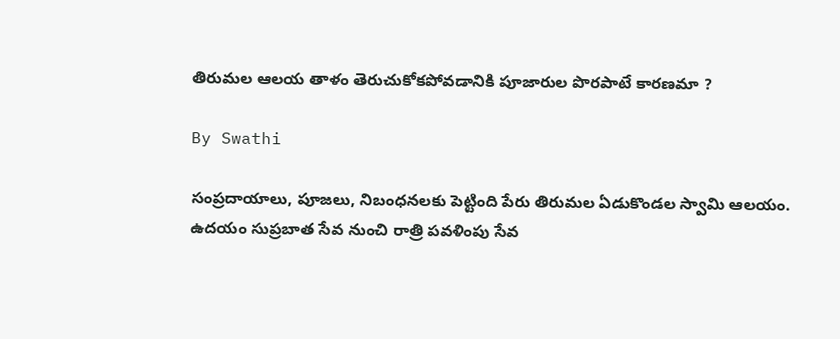తిరుమల ఆలయ తాళం తెరుచుకోకపోవడానికి పూజారుల పొరపాటే కారణమా ?

By Swathi

సంప్రదాయాలు, పూజలు, నిబంధనలకు పెట్టింది పేరు తిరుమల ఏడుకొండల స్వామి ఆలయం. ఉదయం సుప్రబాత సేవ నుంచి రాత్రి పవళింపు సేవ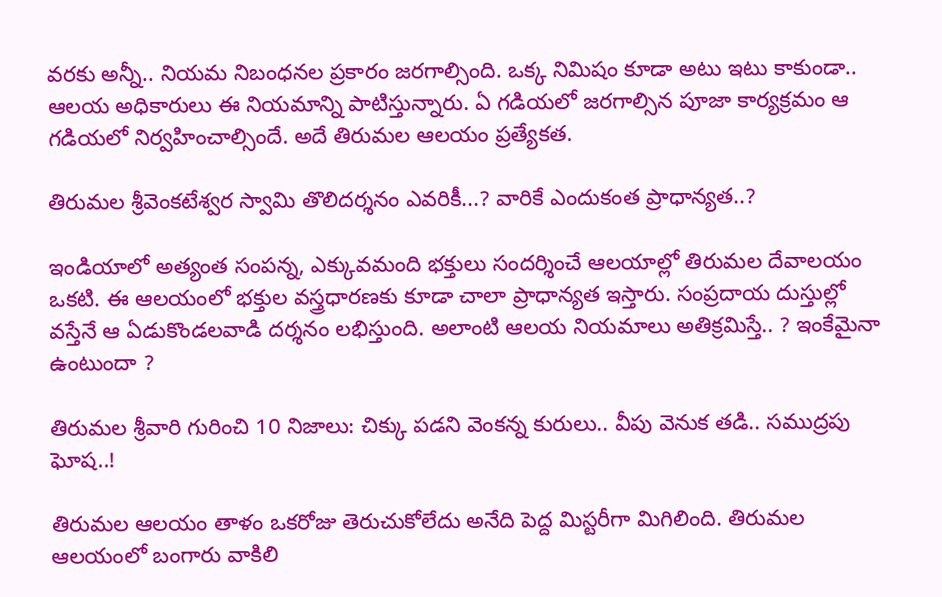వరకు అన్నీ.. నియమ నిబంధనల ప్రకారం జరగాల్సింది. ఒక్క నిమిషం కూడా అటు ఇటు కాకుండా.. ఆలయ అధికారులు ఈ నియమాన్ని పాటిస్తున్నారు. ఏ గడియలో జరగాల్సిన పూజా కార్యక్రమం ఆ గడియలో నిర్వహించాల్సిందే. అదే తిరుమల ఆలయం ప్రత్యేకత.

తిరుమల శ్రీవెంకటేశ్వర స్వామి తొలిదర్శనం ఎవరికీ...? వారికే ఎందుకంత ప్రాధాన్యత..?

ఇండియాలో అత్యంత సంపన్న, ఎక్కువమంది భక్తులు సందర్శించే ఆలయాల్లో తిరుమల దేవాలయం ఒకటి. ఈ ఆలయంలో భక్తుల వస్త్రధారణకు కూడా చాలా ప్రాధాన్యత ఇస్తారు. సంప్రదాయ దుస్తుల్లో వస్తేనే ఆ ఏడుకొండలవాడి దర్శనం లభిస్తుంది. అలాంటి ఆలయ నియమాలు అతిక్రమిస్తే.. ? ఇంకేమైనా ఉంటుందా ?

తిరుమల శ్రీవారి గురించి 10 నిజాలు: చిక్కు పడని వెంకన్న కురులు.. వీపు వెనుక తడి.. సముద్రపు ఘోష..!

తిరుమల ఆలయం తాళం ఒకరోజు తెరుచుకోలేదు అనేది పెద్ద మిస్టరీగా మిగిలింది. తిరుమల ఆలయంలో బంగారు వాకిలి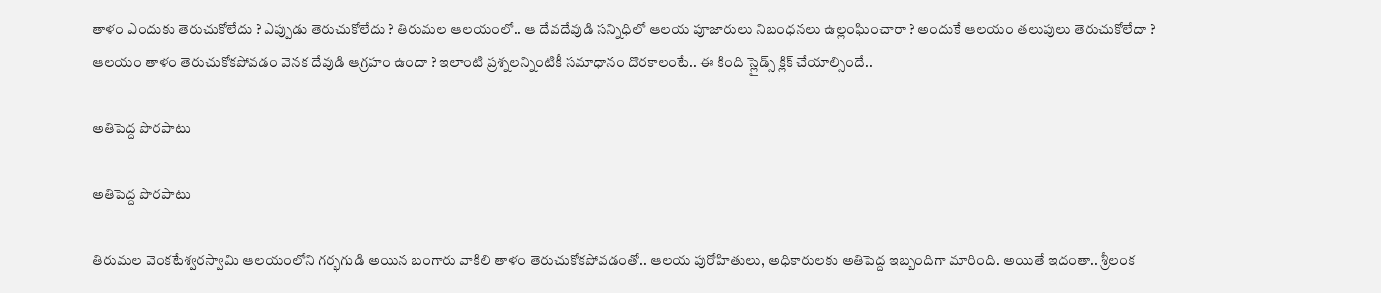తాళం ఎందుకు తెరుచుకోలేదు ? ఎప్పుడు తెరుచుకోలేదు ? తిరుమల ఆలయంలో.. ఆ దేవదేవుడి సన్నిధిలో ఆలయ పూజారులు నిబంధనలు ఉల్లంఘించారా ? అందుకే ఆలయం తలుపులు తెరుచుకోలేదా ? ఆలయం తాళం తెరుచుకోకపోవడం వెనక దేవుడి ఆగ్రహం ఉందా ? ఇలాంటి ప్రశ్నలన్నింటికీ సమాధానం దొరకాలంటే.. ఈ కింది స్లైడ్స్ క్లిక్ చేయాల్సిందే..

అతిపెద్ద పొరపాటు

అతిపెద్ద పొరపాటు

తిరుమల వెంకటేశ్వరస్వామి ఆలయంలోని గర్భగుడి అయిన బంగారు వాకిలి తాళం తెరుచుకోకపోవడంతో.. ఆలయ పురోహితులు, అధికారులకు అతిపెద్ద ఇబ్బందిగా మారింది. అయితే ఇదంతా.. శ్రీలంక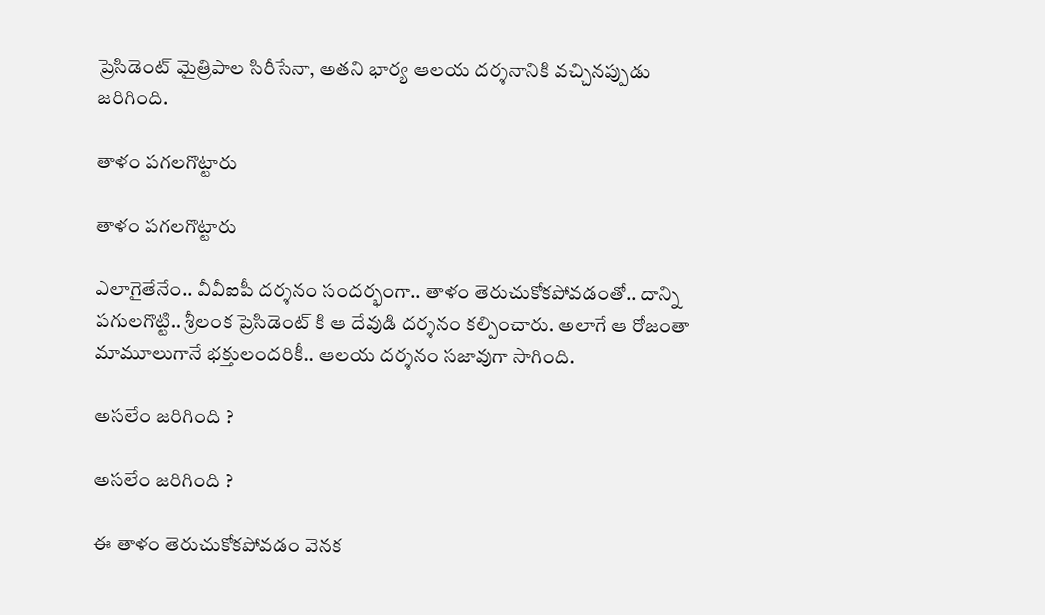ప్రెసిడెంట్ మైత్రిపాల సిరీసేనా, అతని భార్య ఆలయ దర్శనానికి వచ్చినప్పుడు జరిగింది.

తాళం పగలగొట్టారు

తాళం పగలగొట్టారు

ఎలాగైతేనేం.. వీవీఐపీ దర్శనం సందర్భంగా.. తాళం తెరుచుకోకపోవడంతో.. దాన్ని పగులగొట్టి.. శ్రీలంక ప్రెసిడెంట్ కి ఆ దేవుడి దర్శనం కల్పించారు. అలాగే ఆ రోజంతా మామూలుగానే భక్తులందరికీ.. ఆలయ దర్శనం సజావుగా సాగింది.

అసలేం జరిగింది ?

అసలేం జరిగింది ?

ఈ తాళం తెరుచుకోకపోవడం వెనక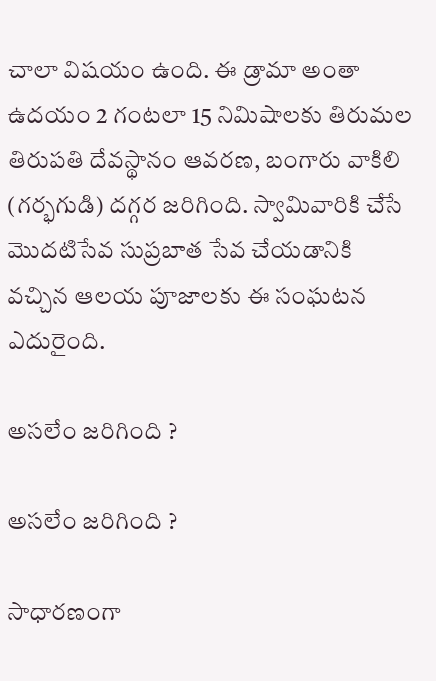చాలా విషయం ఉంది. ఈ డ్రామా అంతా ఉదయం 2 గంటలా 15 నిమిషాలకు తిరుమల తిరుపతి దేవస్థానం ఆవరణ, బంగారు వాకిలి (గర్భగుడి) దగ్గర జరిగింది. స్వామివారికి చేసే మొదటిసేవ సుప్రబాత సేవ చేయడానికి వచ్చిన ఆలయ పూజాలకు ఈ సంఘటన ఎదురైంది.

అసలేం జరిగింది ?

అసలేం జరిగింది ?

సాధారణంగా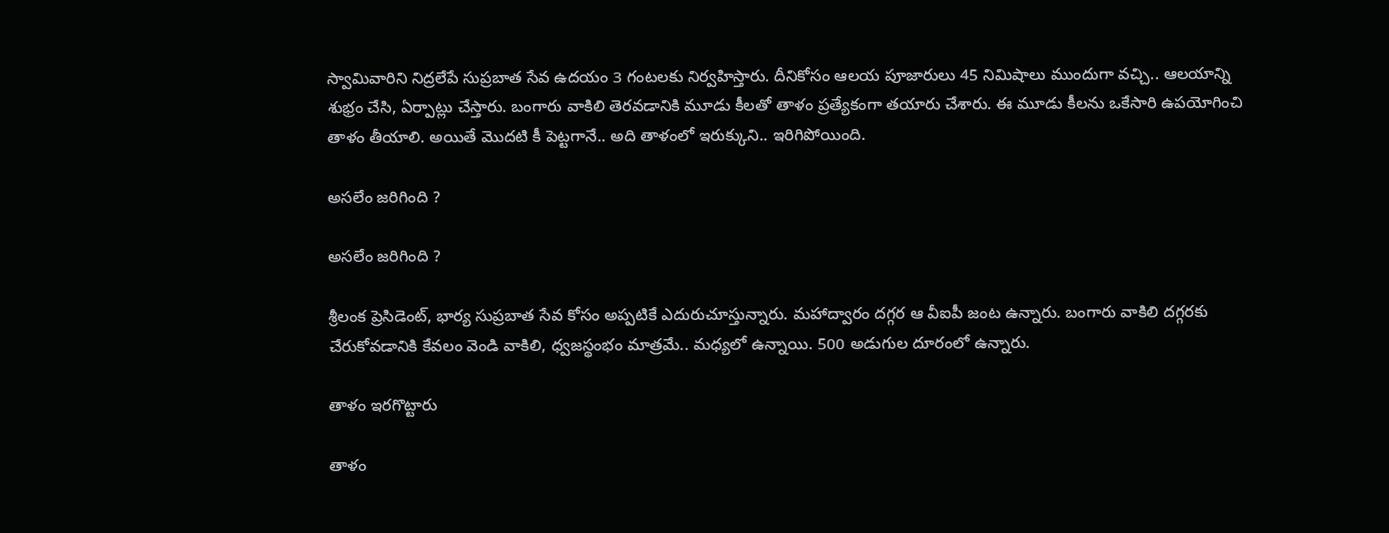స్వామివారిని నిద్రలేపే సుప్రబాత సేవ ఉదయం 3 గంటలకు నిర్వహిస్తారు. దీనికోసం ఆలయ పూజారులు 45 నిమిషాలు ముందుగా వచ్చి.. ఆలయాన్ని శుభ్రం చేసి, ఏర్పాట్లు చేస్తారు. బంగారు వాకిలి తెరవడానికి మూడు కీలతో తాళం ప్రత్యేకంగా తయారు చేశారు. ఈ మూడు కీలను ఒకేసారి ఉపయోగించి తాళం తీయాలి. అయితే మొదటి కీ పెట్టగానే.. అది తాళంలో ఇరుక్కుని.. ఇరిగిపోయింది.

అసలేం జరిగింది ?

అసలేం జరిగింది ?

శ్రీలంక ప్రెసిడెంట్, భార్య సుప్రబాత సేవ కోసం అప్పటికే ఎదురుచూస్తున్నారు. మహాద్వారం దగ్గర ఆ వీఐపీ జంట ఉన్నారు. బంగారు వాకిలి దగ్గరకు చేరుకోవడానికి కేవలం వెండి వాకిలి, ధ్వజస్థంభం మాత్రమే.. మధ్యలో ఉన్నాయి. 500 అడుగుల దూరంలో ఉన్నారు.

తాళం ఇరగొట్టారు

తాళం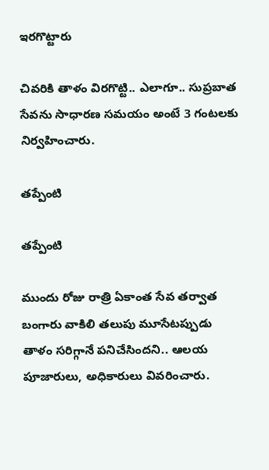ఇరగొట్టారు

చివరికి తాళం విరగొట్టి.. ఎలాగూ.. సుప్రబాత సేవను సాధారణ సమయం అంటే 3 గంటలకు నిర్వహించారు.

తప్పేంటి

తప్పేంటి

ముందు రోజు రాత్రి ఏకాంత సేవ తర్వాత బంగారు వాకిలి తలుపు మూసేటప్పుడు తాళం సరిగ్గానే పనిచేసిందని.. ఆలయ పూజారులు, అధికారులు వివరించారు.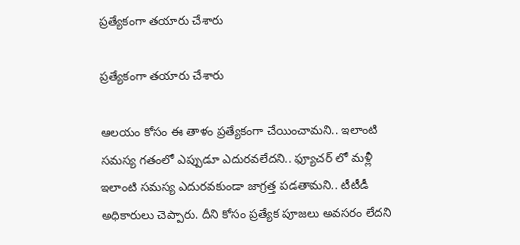ప్రత్యేకంగా తయారు చేశారు

ప్రత్యేకంగా తయారు చేశారు

ఆలయం కోసం ఈ తాళం ప్రత్యేకంగా చేయించామని.. ఇలాంటి సమస్య గతంలో ఎప్పుడూ ఎదురవలేదని.. ఫ్యూచర్ లో మళ్లీ ఇలాంటి సమస్య ఎదురవకుండా జాగ్రత్త పడతామని.. టీటీడీ అధికారులు చెప్పారు. దీని కోసం ప్రత్యేక పూజలు అవసరం లేదని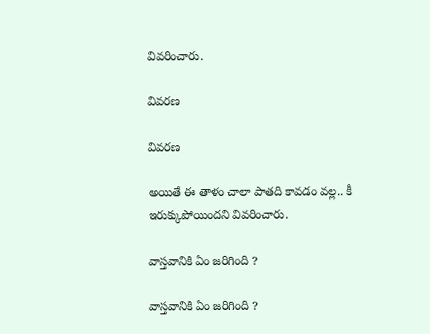వివరించారు.

వివరణ

వివరణ

అయితే ఈ తాళం చాలా పాతది కావడం వల్ల.. కీ ఇరుక్కుపోయిందని వివరించారు.

వాస్తవానికి ఏం జరిగింది ?

వాస్తవానికి ఏం జరిగింది ?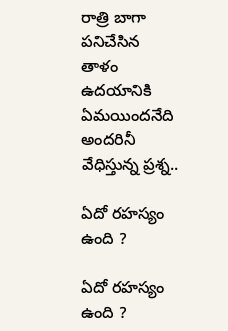రాత్రి బాగా పనిచేసిన తాళం ఉదయానికి ఏమయిందనేది అందరినీ వేధిస్తున్న ప్రశ్న..

ఏదో రహస్యం ఉంది ?

ఏదో రహస్యం ఉంది ?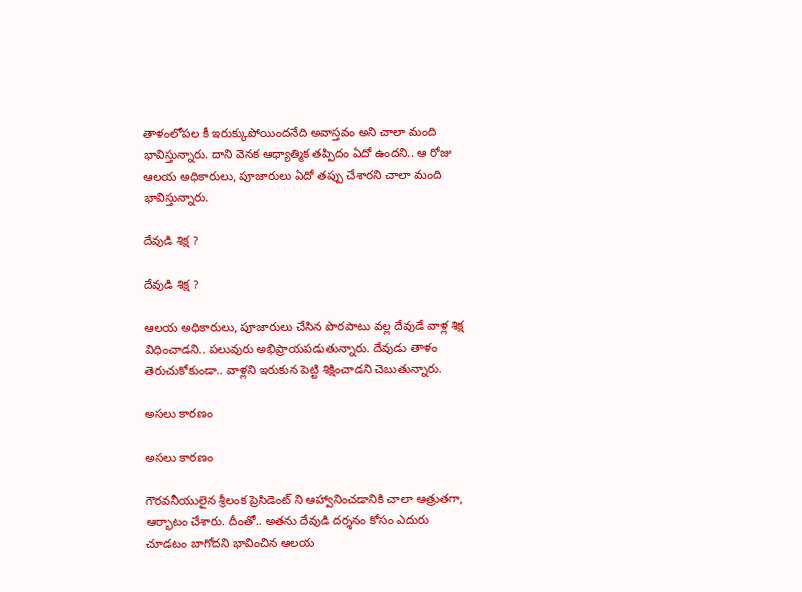తాళంలోపల కీ ఇరుక్కుపోయిందనేది అవాస్తవం అని చాలా మంది భావిస్తున్నారు. దాని వెనక ఆధ్యాత్మిక తప్పిదం ఏదో ఉందని.. ఆ రోజు ఆలయ అధికారులు, పూజారులు ఏదో తప్పు చేశారని చాలా మంది భావిస్తున్నారు.

దేవుడి శిక్ష ?

దేవుడి శిక్ష ?

ఆలయ అధికారులు, పూజారులు చేసిన పొరపాటు వల్ల దేవుడే వాళ్ల శిక్ష విధించాడని.. పలువురు అభిప్రాయపడుతున్నారు. దేవుడు తాళం తెరుచుకోకుండా.. వాళ్లని ఇరుకున పెట్టి శిక్షించాడని చెబుతున్నారు.

అసలు కారణం

అసలు కారణం

గౌరవనీయులైన శ్రీలంక ప్రెసిడెంట్ ని ఆహ్వానించడానికి చాలా ఆత్రుతగా, ఆర్భాటం చేశారు. దీంతో.. అతను దేవుడి దర్శనం కోసం ఎదురు చూడటం బాగోదని భావించిన ఆలయ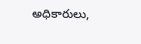అధికారులు,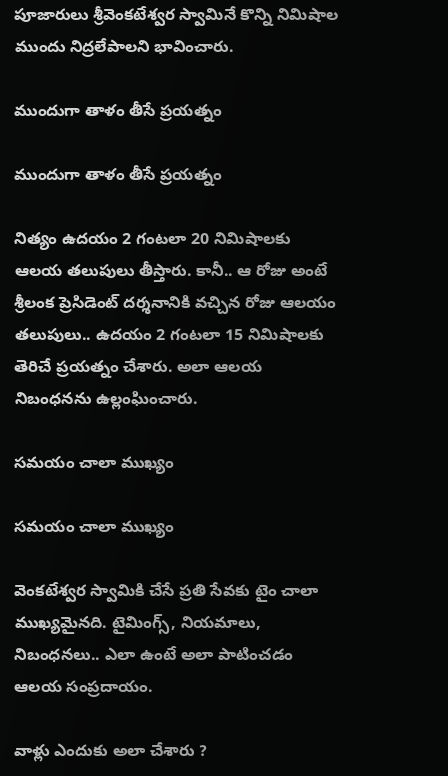పూజారులు శ్రీవెంకటేశ్వర స్వామినే కొన్ని నిమిషాల ముందు నిద్రలేపాలని భావించారు.

ముందుగా తాళం తీసే ప్రయత్నం

ముందుగా తాళం తీసే ప్రయత్నం

నిత్యం ఉదయం 2 గంటలా 20 నిమిషాలకు ఆలయ తలుపులు తీస్తారు. కానీ.. ఆ రోజు అంటే శ్రీలంక ప్రెసిడెంట్ దర్శనానికి వచ్చిన రోజు ఆలయం తలుపులు.. ఉదయం 2 గంటలా 15 నిమిషాలకు తెరిచే ప్రయత్నం చేశారు. అలా ఆలయ నిబంధనను ఉల్లంఘించారు.

సమయం చాలా ముఖ్యం

సమయం చాలా ముఖ్యం

వెంకటేశ్వర స్వామికి చేసే ప్రతి సేవకు టైం చాలా ముఖ్యమైనది. టైమింగ్స్, నియమాలు, నిబంధనలు.. ఎలా ఉంటే అలా పాటించడం ఆలయ సంప్రదాయం.

వాళ్లు ఎందుకు అలా చేశారు ?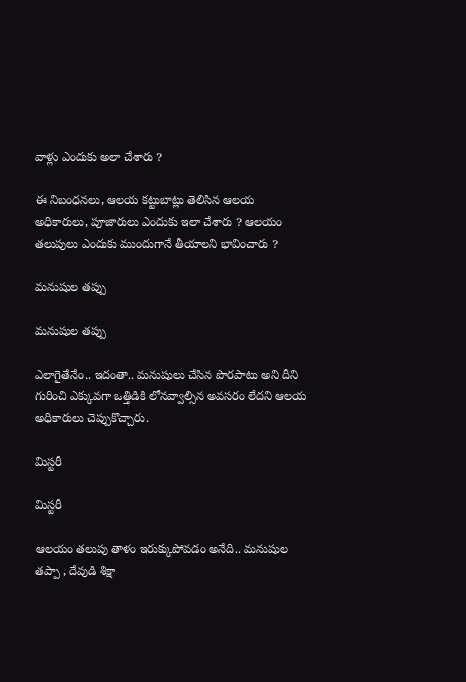వాళ్లు ఎందుకు అలా చేశారు ?

ఈ నిబంధనలు, ఆలయ కట్టుబాట్లు తెలిసిన ఆలయ అధికారులు, పూజారులు ఎందుకు ఇలా చేశారు ? ఆలయం తలుపులు ఎందుకు ముందుగానే తీయాలని భావించారు ?

మనుషుల తప్పు

మనుషుల తప్పు

ఎలాగైతేనేం.. ఇదంతా.. మనుషులు చేసిన పొరపాటు అని దీని గురించి ఎక్కువగా ఒత్తిడికి లోనవ్వాల్సిన అవసరం లేదని ఆలయ అధికారులు చెప్పుకొచ్చారు.

మిస్టరీ

మిస్టరీ

ఆలయం తలుపు తాళం ఇరుక్కుపోవడం అనేది.. మనుషుల తప్పా , దేవుడి శిక్షా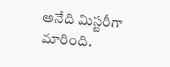అనేది మిస్టరీగా మారింది.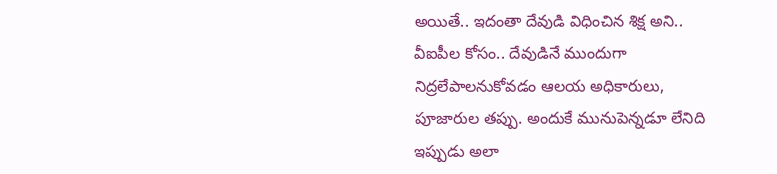అయితే.. ఇదంతా దేవుడి విధించిన శిక్ష అని.. వీఐపీల కోసం.. దేవుడినే ముందుగా నిద్రలేపాలనుకోవడం ఆలయ అధికారులు, పూజారుల తప్పు. అందుకే మునుపెన్నడూ లేనిది ఇప్పుడు అలా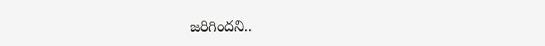జరిగిందని..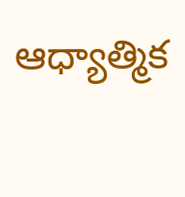ఆధ్యాత్మిక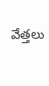వేత్తలు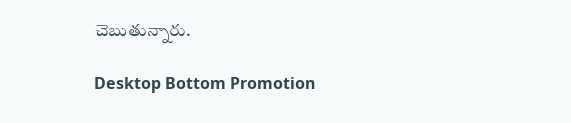చెబుతున్నారు.

Desktop Bottom Promotion